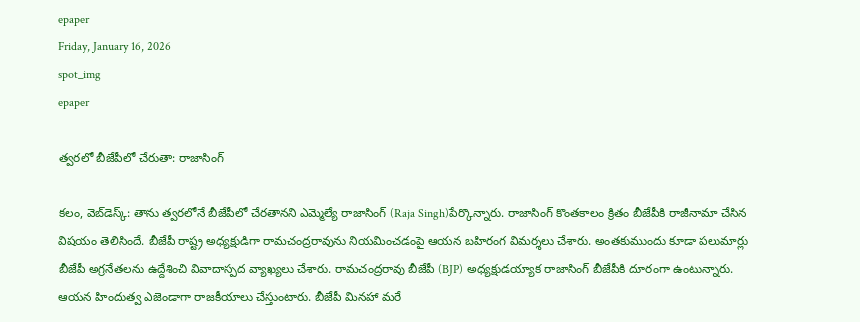epaper
Friday, January 16, 2026
spot_img
epaper

త్వరలో బీజేపీలో చేరుతా: రాజాసింగ్

కలం, వెబ్‌డెస్క్: తాను త్వరలోనే బీజేపీలో చేరతానని ఎమ్మెల్యే రాజాసింగ్ (Raja Singh)పేర్కొన్నారు. రాజాసింగ్‌ కొంతకాలం క్రితం బీజేపీకి రాజీనామా చేసిన విషయం తెలిసిందే. బీజేపీ రాష్ట్ర అధ్యక్షుడిగా రామచంద్రరావును నియమించడంపై ఆయన బహిరంగ విమర్శలు చేశారు. అంతకుముందు కూడా పలుమార్లు బీజేపీ అగ్రనేతలను ఉద్దేశించి వివాదాస్పద వ్యాఖ్యలు చేశారు. రామచంద్రరావు బీజేపీ (BJP) అధ్యక్షుడయ్యాక రాజాసింగ్ బీజేపీకి దూరంగా ఉంటున్నారు. ఆయన హిందుత్వ ఎజెండాగా రాజకీయాలు చేస్తుంటారు. బీజేపీ మినహా మరే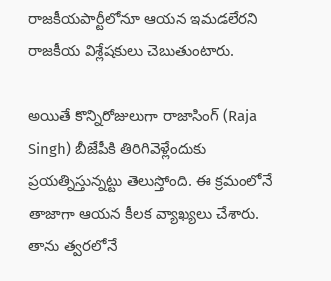రాజకీయపార్టీలోనూ ఆయన ఇమడలేరని రాజకీయ విశ్లేషకులు చెబుతుంటారు.

అయితే కొన్నిరోజులుగా రాజాసింగ్ (Raja Singh) బీజేపీకి తిరిగివెళ్లేందుకు ప్రయత్నిస్తున్నట్టు తెలుస్తోంది. ఈ క్రమంలోనే తాజాగా ఆయన కీలక వ్యాఖ్యలు చేశారు. తాను త్వరలోనే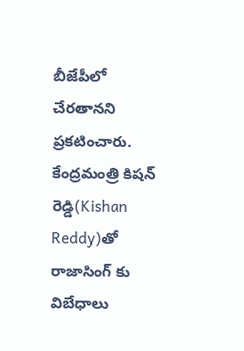బీజేపీలో చేరతానని ప్రకటించారు. కేంద్రమంత్రి కిషన్ రెడ్డి(Kishan Reddy)తో రాజాసింగ్ కు విబేధాలు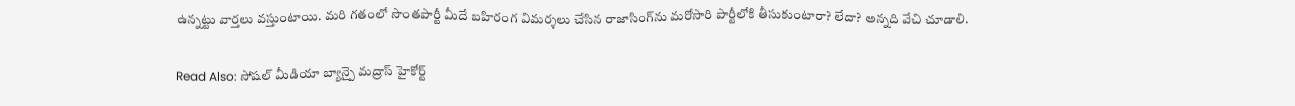ఉన్నట్టు వార్తలు వస్తుంటాయి. మరి గతంలో సొంతపార్టీ మీదే బహిరంగ విమర్శలు చేసిన రాజాసింగ్‌ను మరోసారి పార్టీలోకి తీసుకుంటారా? లేదా? అన్నది వేచి చూడాలి.

Read Also: సోషల్ మీడియా బ్యాన్పై మద్రాస్ హైకోర్ట్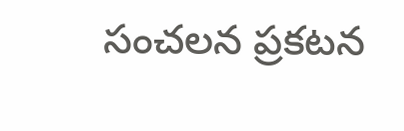సంచలన ప్రకటన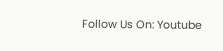Follow Us On: Youtube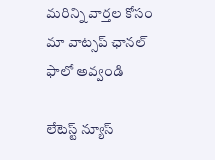మ‌రిన్ని వార్త‌ల కోసం మా వాట్స‌ప్ ఛాన‌ల్ ఫాలో అవ్వండి

లేటెస్ట్ న్యూస్‌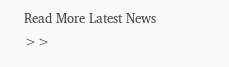Read More Latest News >>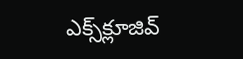ఎక్స్‌క్లూజివ్‌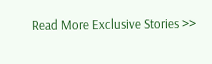Read More Exclusive Stories >>